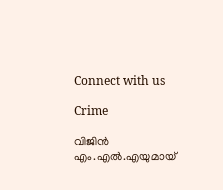Connect with us

Crime

വിജിൻ എം.എൽ.എയുമായ്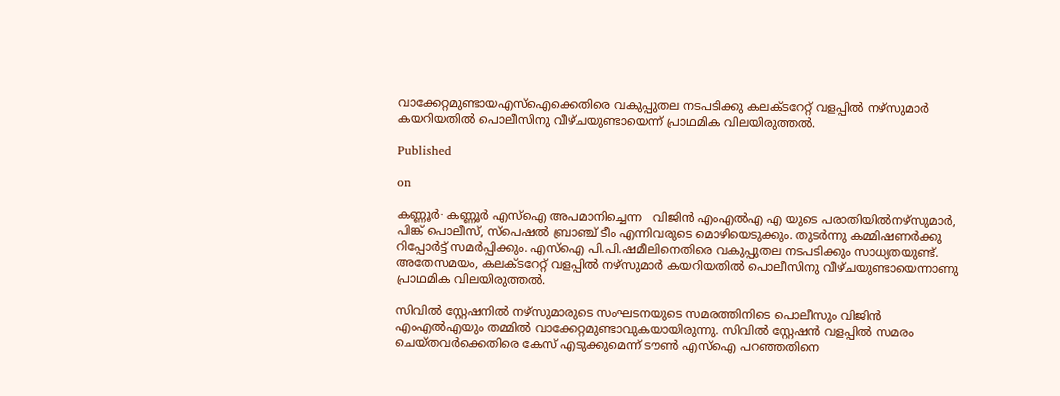വാക്കേറ്റമുണ്ടായഎസ്ഐക്കെതിരെ വകുപ്പുതല നടപടിക്കു കലക്ടറേറ്റ് വളപ്പിൽ നഴ്സുമാർ കയറിയതിൽ പൊലീസിനു വീഴ്ചയുണ്ടായെന്ന് പ്രാഥമിക വിലയിരുത്തൽ.

Published

on

കണ്ണൂർ∙ കണ്ണൂർ എസ്ഐ അപമാനിച്ചെന്ന   വിജിൻ എംഎൽഎ എ യുടെ പരാതിയിൽനഴ്സുമാർ, പിങ്ക് പൊലീസ്, സ്പെഷൽ ബ്രാഞ്ച് ടീം എന്നിവരുടെ മൊഴിയെടുക്കും. തുടർന്നു കമ്മിഷണർക്കു റിപ്പോർട്ട് സമർപ്പിക്കും. എസ്ഐ പി.പി.ഷമീലിനെതിരെ വകുപ്പുതല നടപടിക്കും സാധ്യതയുണ്ട്. അതേസമയം, കലക്ടറേറ്റ് വളപ്പിൽ നഴ്സുമാർ കയറിയതിൽ പൊലീസിനു വീഴ്ചയുണ്ടായെന്നാണു പ്രാഥമിക വിലയിരുത്തൽ.

സിവിൽ സ്റ്റേഷനിൽ നഴ്‌സുമാരുടെ സംഘടനയുടെ സമരത്തിനിടെ പൊലീസും വിജിൻ എംഎൽഎയും തമ്മിൽ വാക്കേറ്റമുണ്ടാവുകയായിരുന്നു. സിവിൽ സ്റ്റേഷൻ വളപ്പിൽ സമരം ചെയ്തവർക്കെതിരെ കേസ് എടുക്കുമെന്ന് ടൗൺ എസ്ഐ പറഞ്ഞതിനെ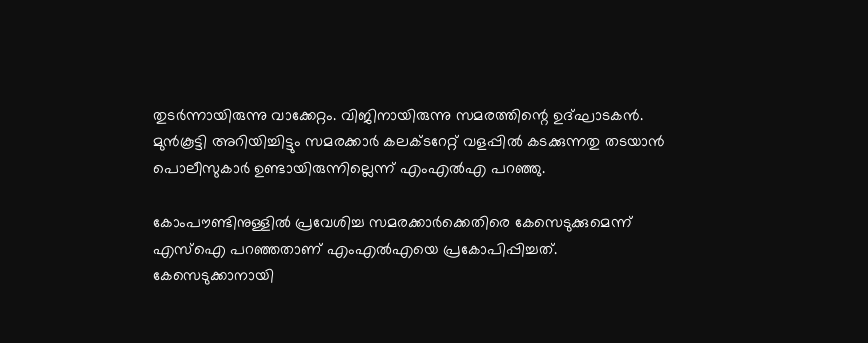തുടര്‍ന്നായിരുന്നു വാക്കേറ്റം. വിജിനായിരുന്നു സമരത്തിന്റെ ഉദ്ഘാടകൻ. മുൻകൂട്ടി അറിയിച്ചിട്ടും സമരക്കാർ കലക്ടറേറ്റ് വളപ്പിൽ കടക്കുന്നതു തടയാൻ പൊലീസുകാർ ഉണ്ടായിരുന്നില്ലെന്ന് എംഎൽഎ പറഞ്ഞു.

കോംപൗണ്ടിനുള്ളിൽ പ്രവേശിച്ച സമരക്കാർക്കെതിരെ കേസെടുക്കുമെന്ന് എസ്ഐ പറഞ്ഞതാണ് എംഎൽഎയെ പ്രകോപിപ്പിച്ചത്. കേസെടുക്കാനായി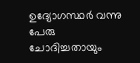ഉദ്യോഗസ്ഥർ വന്നു പേരു ചോദിച്ചതായും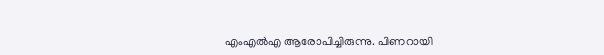എംഎൽഎ ആരോപിച്ചിരുന്നു. പിണറായി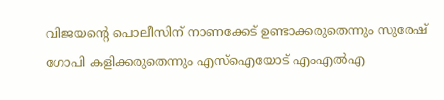വിജയന്റെ പൊലീസിന് നാണക്കേട് ഉണ്ടാക്കരുതെന്നും സുരേഷ് ഗോപി കളിക്കരുതെന്നും എസ്ഐയോട് എംഎൽഎ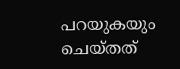പറയുകയും ചെയ്തത്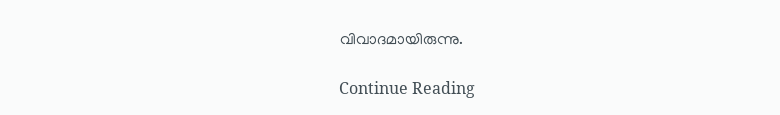വിവാദമായിരുന്നു.

Continue Reading